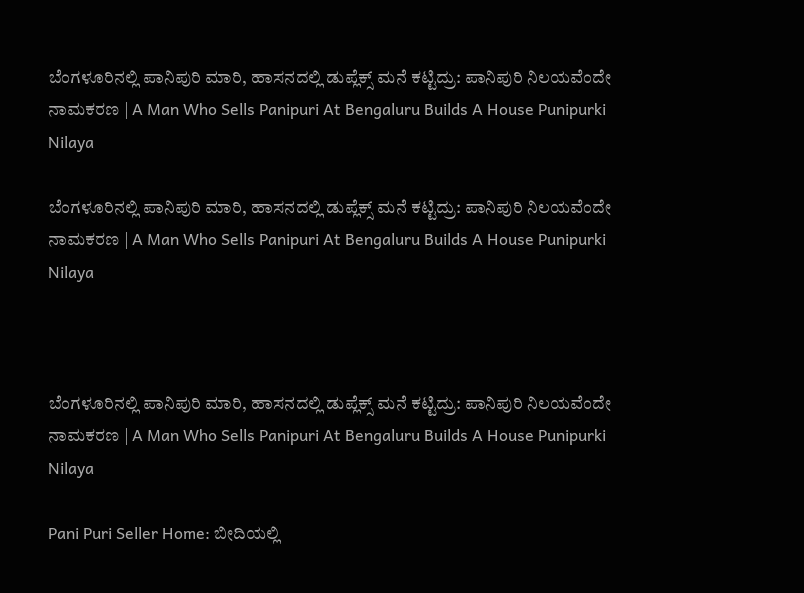ಬೆಂಗಳೂರಿನಲ್ಲಿ ಪಾನಿಪುರಿ ಮಾರಿ, ಹಾಸನದಲ್ಲಿ ಡುಪ್ಲೆಕ್ಸ್‌ ಮನೆ ಕಟ್ಟಿದ್ರು: ಪಾನಿಪುರಿ ನಿಲಯವೆಂದೇ ನಾಮಕರಣ | A Man Who Sells Panipuri At Bengaluru Builds A House Punipurki Nilaya

ಬೆಂಗಳೂರಿನಲ್ಲಿ ಪಾನಿಪುರಿ ಮಾರಿ, ಹಾಸನದಲ್ಲಿ ಡುಪ್ಲೆಕ್ಸ್‌ ಮನೆ ಕಟ್ಟಿದ್ರು: ಪಾನಿಪುರಿ ನಿಲಯವೆಂದೇ ನಾಮಕರಣ | A Man Who Sells Panipuri At Bengaluru Builds A House Punipurki Nilaya



ಬೆಂಗಳೂರಿನಲ್ಲಿ ಪಾನಿಪುರಿ ಮಾರಿ, ಹಾಸನದಲ್ಲಿ ಡುಪ್ಲೆಕ್ಸ್‌ ಮನೆ ಕಟ್ಟಿದ್ರು: ಪಾನಿಪುರಿ ನಿಲಯವೆಂದೇ ನಾಮಕರಣ | A Man Who Sells Panipuri At Bengaluru Builds A House Punipurki Nilaya

Pani Puri Seller Home: ಬೀದಿಯಲ್ಲಿ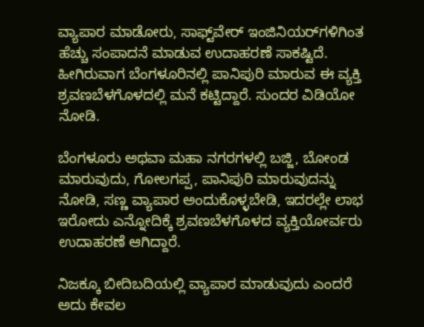ವ್ಯಾಪಾರ ಮಾಡೋರು, ಸಾಫ್ಟ್‌ವೇರ್‌ ಇಂಜಿನಿಯರ್‌ಗಳಿಗಿಂತ ಹೆಚ್ಚು ಸಂಪಾದನೆ ಮಾಡುವ ಉದಾಹರಣೆ ಸಾಕಷ್ಟಿದೆ. ಹೀಗಿರುವಾಗ ಬೆಂಗಳೂರಿನಲ್ಲಿ ಪಾನಿಪುರಿ ಮಾರುವ ಈ ವ್ಯಕ್ತಿ ಶ್ರವಣಬೆಳಗೊಳದಲ್ಲಿ ಮನೆ ಕಟ್ಟಿದ್ದಾರೆ. ಸುಂದರ ವಿಡಿಯೋ ನೋಡಿ.

ಬೆಂಗಳೂರು ಅಥವಾ ಮಹಾ ನಗರಗಳಲ್ಲಿ ಬಜ್ಜಿ, ಬೋಂಡ ಮಾರುವುದು, ಗೋಲಗಪ್ಪ, ಪಾನಿಪುರಿ ಮಾರುವುದನ್ನು ನೋಡಿ, ಸಣ್ಣ ವ್ಯಾಪಾರ ಅಂದುಕೊಳ್ಳಬೇಡಿ, ಇದರಲ್ಲೇ ಲಾಭ ಇರೋದು ಎನ್ನೋದಿಕ್ಕೆ ಶ್ರವಣಬೆಳಗೊಳದ ವ್ಯಕ್ತಿಯೋರ್ವರು ಉದಾಹರಣೆ ಆಗಿದ್ದಾರೆ.

ನಿಜಕ್ಕೂ ಬೀದಿಬದಿಯಲ್ಲಿ ವ್ಯಾಪಾರ ಮಾಡುವುದು ಎಂದರೆ ಅದು ಕೇವಲ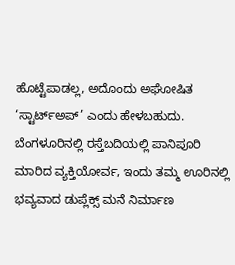ಹೊಟ್ಟೆಪಾಡಲ್ಲ, ಅದೊಂದು ಅಘೋಷಿತ ‘ಸ್ಟಾರ್ಟ್‌ಅಪ್’ ಎಂದು ಹೇಳಬಹುದು. ಬೆಂಗಳೂರಿನಲ್ಲಿ ರಸ್ತೆಬದಿಯಲ್ಲಿ ಪಾನಿಪೂರಿ ಮಾರಿದ ವ್ಯಕ್ತಿಯೋರ್ವ, ಇಂದು ತಮ್ಮ ಊರಿನಲ್ಲಿ ಭವ್ಯವಾದ ಡುಪ್ಲೆಕ್ಸ್ ಮನೆ ನಿರ್ಮಾಣ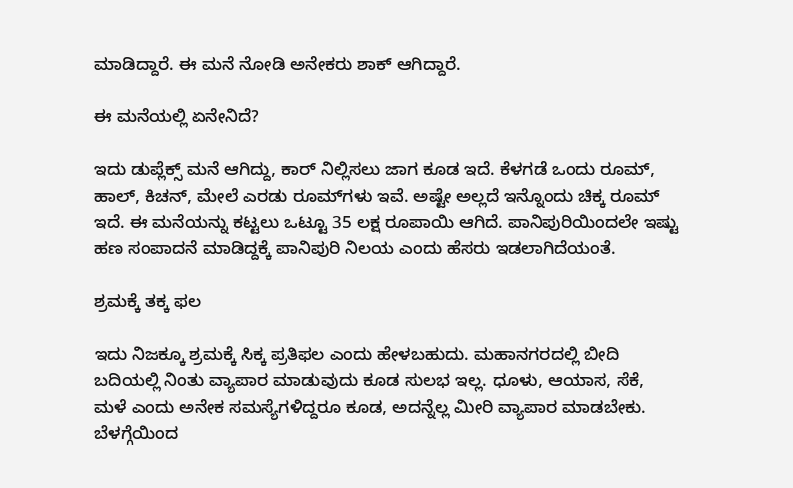ಮಾಡಿದ್ದಾರೆ. ಈ ಮನೆ ನೋಡಿ ಅನೇಕರು ಶಾಕ್‌ ಆಗಿದ್ದಾರೆ.

ಈ ಮನೆಯಲ್ಲಿ ಏನೇನಿದೆ?

ಇದು ಡುಪ್ಲೆಕ್ಸ್‌ ಮನೆ ಆಗಿದ್ದು, ಕಾರ್‌ ನಿಲ್ಲಿಸಲು ಜಾಗ ಕೂಡ ಇದೆ. ಕೆಳಗಡೆ ಒಂದು ರೂಮ್‌, ಹಾಲ್‌, ಕಿಚನ್‌, ಮೇಲೆ ಎರಡು ರೂಮ್‌ಗಳು ಇವೆ. ಅಷ್ಟೇ ಅಲ್ಲದೆ ಇನ್ನೊಂದು ಚಿಕ್ಕ ರೂಮ್‌ ಇದೆ. ಈ ಮನೆಯನ್ನು ಕಟ್ಟಲು ಒಟ್ಟೂ 35 ಲಕ್ಷ ರೂಪಾಯಿ ಆಗಿದೆ. ಪಾನಿಪುರಿಯಿಂದಲೇ ಇಷ್ಟು ಹಣ ಸಂಪಾದನೆ ಮಾಡಿದ್ದಕ್ಕೆ ಪಾನಿಪುರಿ ನಿಲಯ ಎಂದು ಹೆಸರು ಇಡಲಾಗಿದೆಯಂತೆ.

ಶ್ರಮಕ್ಕೆ ತಕ್ಕ ಫಲ

ಇದು ನಿಜಕ್ಕೂ ಶ್ರಮಕ್ಕೆ ಸಿಕ್ಕ ಪ್ರತಿಫಲ ಎಂದು ಹೇಳಬಹುದು. ಮಹಾನಗರದಲ್ಲಿ ಬೀದಿ ಬದಿಯಲ್ಲಿ ನಿಂತು ವ್ಯಾಪಾರ ಮಾಡುವುದು ಕೂಡ ಸುಲಭ ಇಲ್ಲ. ಧೂಳು, ಆಯಾಸ, ಸೆಕೆ, ಮಳೆ ಎಂದು ಅನೇಕ ಸಮಸ್ಯೆಗಳಿದ್ದರೂ ಕೂಡ, ಅದನ್ನೆಲ್ಲ ಮೀರಿ ವ್ಯಾಪಾರ ಮಾಡಬೇಕು. ಬೆಳಗ್ಗೆಯಿಂದ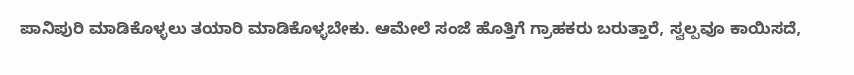ಪಾನಿಪುರಿ ಮಾಡಿಕೊಳ್ಳಲು ತಯಾರಿ ಮಾಡಿಕೊಳ್ಳಬೇಕು. ಆಮೇಲೆ ಸಂಜೆ ಹೊತ್ತಿಗೆ ಗ್ರಾಹಕರು ಬರುತ್ತಾರೆ, ಸ್ವಲ್ಪವೂ ಕಾಯಿಸದೆ,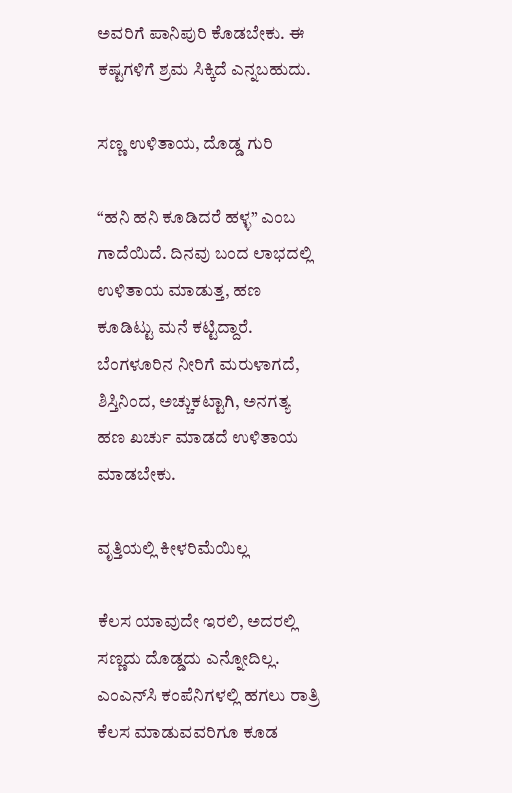ಅವರಿಗೆ ಪಾನಿಪುರಿ ಕೊಡಬೇಕು. ಈ ಕಷ್ಟಗಳಿಗೆ ಶ್ರಮ ಸಿಕ್ಕಿದೆ ಎನ್ನಬಹುದು.

ಸಣ್ಣ ಉಳಿತಾಯ, ದೊಡ್ಡ ಗುರಿ

“ಹನಿ ಹನಿ ಕೂಡಿದರೆ ಹಳ್ಳ” ಎಂಬ ಗಾದೆಯಿದೆ. ದಿನವು ಬಂದ ಲಾಭದಲ್ಲಿ ಉಳಿತಾಯ ಮಾಡುತ್ತ, ಹಣ ಕೂಡಿಟ್ಟು ಮನೆ ಕಟ್ಟಿದ್ದಾರೆ. ಬೆಂಗಳೂರಿನ ನೀರಿಗೆ ಮರುಳಾಗದೆ, ಶಿಸ್ತಿನಿಂದ, ಅಚ್ಚುಕಟ್ಟಾಗಿ, ಅನಗತ್ಯ ಹಣ ಖರ್ಚು ಮಾಡದೆ ಉಳಿತಾಯ ಮಾಡಬೇಕು.

ವೃತ್ತಿಯಲ್ಲಿ ಕೀಳರಿಮೆಯಿಲ್ಲ

ಕೆಲಸ ಯಾವುದೇ ಇರಲಿ, ಅದರಲ್ಲಿ ಸಣ್ಣದು ದೊಡ್ಡದು ಎನ್ನೋದಿಲ್ಲ. ಎಂಎನ್‌ಸಿ ಕಂಪೆನಿಗಳಲ್ಲಿ ಹಗಲು ರಾತ್ರಿ ಕೆಲಸ ಮಾಡುವವರಿಗೂ ಕೂಡ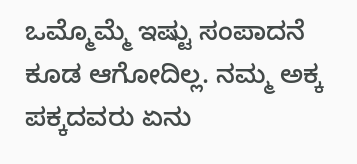ಒಮ್ಮೊಮ್ಮೆ ಇಷ್ಟು ಸಂಪಾದನೆ ಕೂಡ ಆಗೋದಿಲ್ಲ. ನಮ್ಮ ಅಕ್ಕ ಪಕ್ಕದವರು ಏನು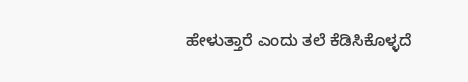ಹೇಳುತ್ತಾರೆ ಎಂದು ತಲೆ ಕೆಡಿಸಿಕೊಳ್ಳದೆ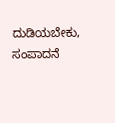ದುಡಿಯಬೇಕು, ಸಂಪಾದನೆ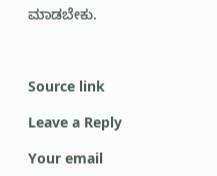ಮಾಡಬೇಕು.



Source link

Leave a Reply

Your email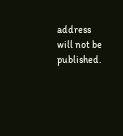address will not be published.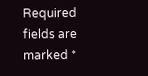Required fields are marked *